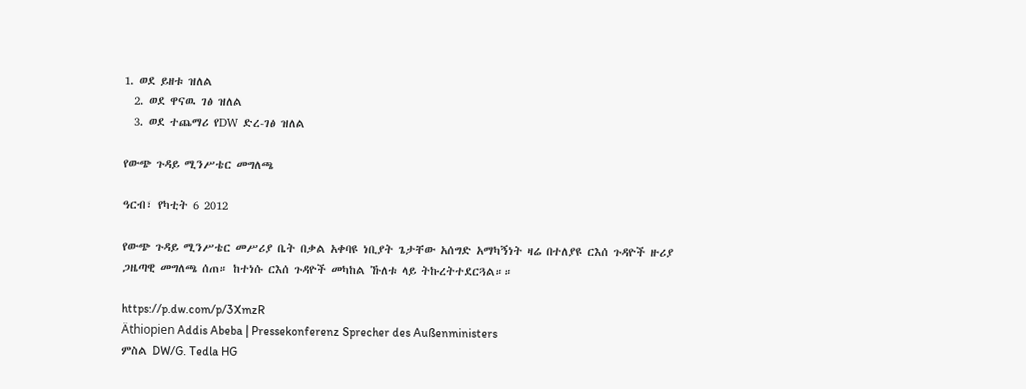1. ወደ ይዘቱ ዝለል
  2. ወደ ዋናዉ ገፅ ዝለል
  3. ወደ ተጨማሪ የDW ድረ-ገፅ ዝለል

የውጭ ጉዳይ ሚንሥቴር መግለጫ

ዓርብ፣ የካቲት 6 2012

የውጭ ጉዳይ ሚንሥቴር መሥሪያ ቤት በቃል አቀባዩ ነቢያት ጌታቸው አሰግድ አማካኝነት ዛሬ በተለያዩ ርእሰ ጉዳዮች ዙሪያ ጋዜጣዊ መግለጫ ሰጠ። ከተነሱ ርእሰ ጉዳዮች መካከል ኹለቱ ላይ ትኩረትተደርጓል።።

https://p.dw.com/p/3XmzR
Äthiopien Addis Abeba | Pressekonferenz Sprecher des Außenministers
ምስል DW/G. Tedla HG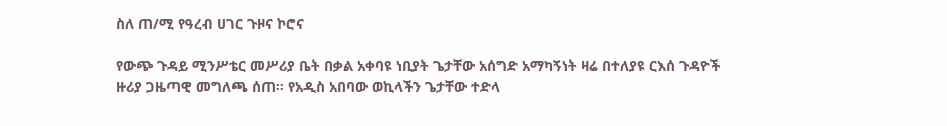ስለ ጠ/ሚ የዓረብ ሀገር ጉዞና ኮሮና

የውጭ ጉዳይ ሚንሥቴር መሥሪያ ቤት በቃል አቀባዩ ነቢያት ጌታቸው አሰግድ አማካኝነት ዛሬ በተለያዩ ርእሰ ጉዳዮች ዙሪያ ጋዜጣዊ መግለጫ ሰጠ። የአዲስ አበባው ወኪላችን ጌታቸው ተድላ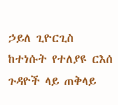ኃይለ ጊዮርጊስ ከተነሱት የተለያዩ ርእሰ ጉዳዮች ላይ ጠቅላይ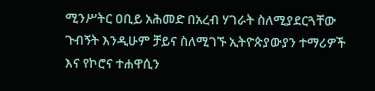ሚንሥትር ዐቢይ አሕመድ በአረብ ሃገራት ስለሚያደርጓቸው ጉብኝት እንዲሁም ቻይና ስለሚገኙ ኢትዮጵያውያን ተማሪዎች እና የኮሮና ተሐዋሲን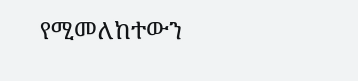የሚመለከተውን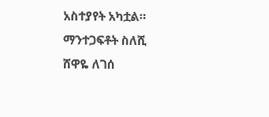አስተያየት አካቷል።
ማንተጋፍቶት ስለሺ
ሸዋዬ ለገሰ